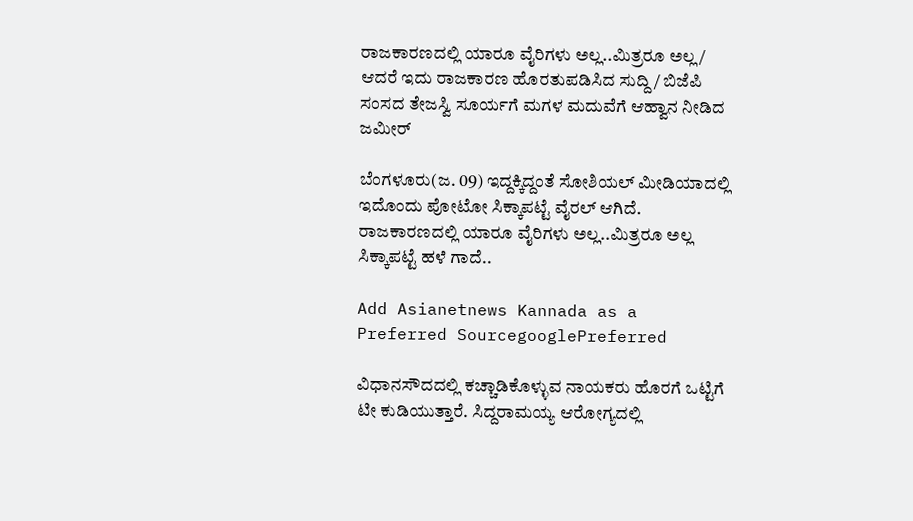ರಾಜಕಾರಣದಲ್ಲಿ ಯಾರೂ ವೈರಿಗಳು ಅಲ್ಲ..ಮಿತ್ರರೂ ಅಲ್ಲ/ ಆದರೆ ಇದು ರಾಜಕಾರಣ ಹೊರತುಪಡಿಸಿದ ಸುದ್ದಿ/ ಬಿಜೆಪಿ ಸಂಸದ ತೇಜಸ್ವಿ ಸೂರ್ಯಗೆ ಮಗಳ ಮದುವೆಗೆ ಆಹ್ವಾನ ನೀಡಿದ ಜಮೀರ್

ಬೆಂಗಳೂರು(ಜ. 09) ಇದ್ದಕ್ಕಿದ್ದಂತೆ ಸೋಶಿಯಲ್ ಮೀಡಿಯಾದಲ್ಲಿ ಇದೊಂದು ಪೋಟೋ ಸಿಕ್ಕಾಪಟ್ಟೆ ವೈರಲ್ ಆಗಿದೆ. ರಾಜಕಾರಣದಲ್ಲಿ ಯಾರೂ ವೈರಿಗಳು ಅಲ್ಲ..ಮಿತ್ರರೂ ಅಲ್ಲ ಸಿಕ್ಕಾಪಟ್ಟೆ ಹಳೆ ಗಾದೆ..

Add Asianetnews Kannada as a Preferred SourcegooglePreferred

ವಿಧಾನಸೌದದಲ್ಲಿ ಕಚ್ಚಾಡಿಕೊಳ್ಳುವ ನಾಯಕರು ಹೊರಗೆ ಒಟ್ಟಿಗೆ ಟೀ ಕುಡಿಯುತ್ತಾರೆ. ಸಿದ್ದರಾಮಯ್ಯ ಆರೋಗ್ಯದಲ್ಲಿ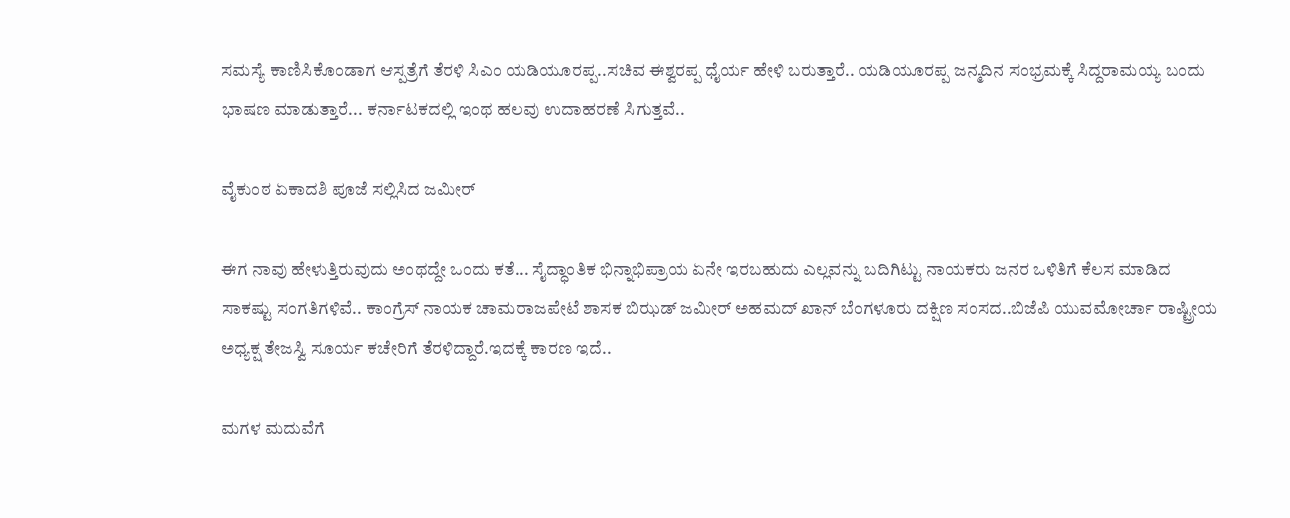ಸಮಸ್ಯೆ ಕಾಣಿಸಿಕೊಂಡಾಗ ಆಸ್ಪತ್ರೆಗೆ ತೆರಳಿ ಸಿಎಂ ಯಡಿಯೂರಪ್ಪ..ಸಚಿವ ಈಶ್ವರಪ್ಪ ಧೈರ್ಯ ಹೇಳಿ ಬರುತ್ತಾರೆ.. ಯಡಿಯೂರಪ್ಪ ಜನ್ಮದಿನ ಸಂಭ್ರಮಕ್ಕೆ ಸಿದ್ದರಾಮಯ್ಯ ಬಂದು ಭಾಷಣ ಮಾಡುತ್ತಾರೆ... ಕರ್ನಾಟಕದಲ್ಲಿ ಇಂಥ ಹಲವು ಉದಾಹರಣೆ ಸಿಗುತ್ತವೆ..

ವೈಕುಂಠ ಏಕಾದಶಿ ಪೂಜೆ ಸಲ್ಲಿಸಿದ ಜಮೀರ್

ಈಗ ನಾವು ಹೇಳುತ್ತಿರುವುದು ಅಂಥದ್ದೇ ಒಂದು ಕತೆ... ಸೈದ್ಧಾಂತಿಕ ಭಿನ್ನಾಭಿಪ್ರಾಯ ಏನೇ ಇರಬಹುದು ಎಲ್ಲವನ್ನು ಬದಿಗಿಟ್ಟು ನಾಯಕರು ಜನರ ಒಳಿತಿಗೆ ಕೆಲಸ ಮಾಡಿದ ಸಾಕಷ್ಟು ಸಂಗತಿಗಳಿವೆ.. ಕಾಂಗ್ರೆಸ್ ನಾಯಕ ಚಾಮರಾಜಪೇಟೆ ಶಾಸಕ ಬಿಝಡ್ ಜಮೀರ್ ಅಹಮದ್ ಖಾನ್ ಬೆಂಗಳೂರು ದಕ್ಷಿಣ ಸಂಸದ..ಬಿಜೆಪಿ ಯುವಮೋರ್ಚಾ ರಾಷ್ಟ್ರೀಯ ಅಧ್ಯಕ್ಷ ತೇಜಸ್ವಿ ಸೂರ್ಯ ಕಚೇರಿಗೆ ತೆರಳಿದ್ದಾರೆ.ಇದಕ್ಕೆ ಕಾರಣ ಇದೆ..

ಮಗಳ ಮದುವೆಗೆ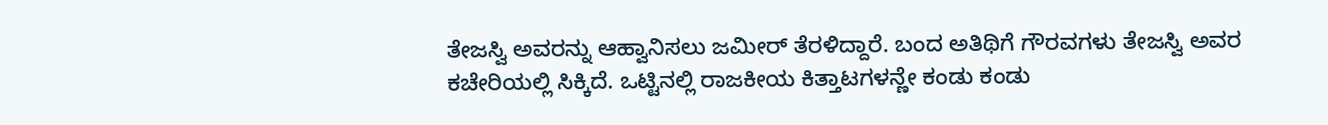ತೇಜಸ್ವಿ ಅವರನ್ನು ಆಹ್ವಾನಿಸಲು ಜಮೀರ್ ತೆರಳಿದ್ದಾರೆ. ಬಂದ ಅತಿಥಿಗೆ ಗೌರವಗಳು ತೇಜಸ್ವಿ ಅವರ ಕಚೇರಿಯಲ್ಲಿ ಸಿಕ್ಕಿದೆ. ಒಟ್ಟಿನಲ್ಲಿ ರಾಜಕೀಯ ಕಿತ್ತಾಟಗಳನ್ಣೇ ಕಂಡು ಕಂಡು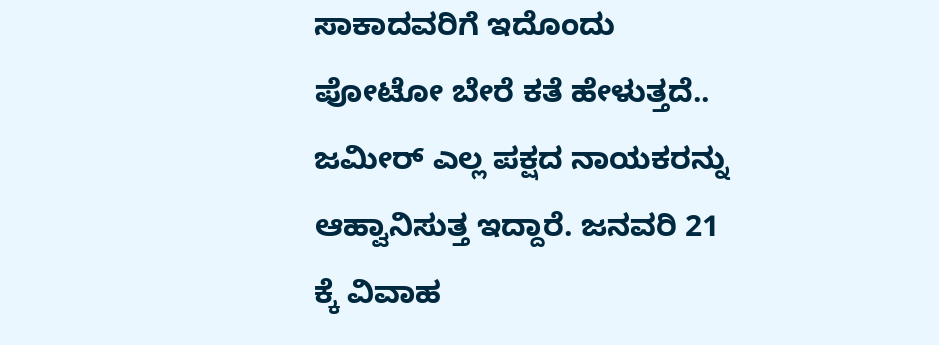ಸಾಕಾದವರಿಗೆ ಇದೊಂದು ಪೋಟೋ ಬೇರೆ ಕತೆ ಹೇಳುತ್ತದೆ.. ಜಮೀರ್ ಎಲ್ಲ ಪಕ್ಷದ ನಾಯಕರನ್ನು ಆಹ್ವಾನಿಸುತ್ತ ಇದ್ದಾರೆ. ಜನವರಿ 21 ಕ್ಕೆ ವಿವಾಹ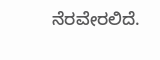ನೆರವೇರಲಿದೆ.